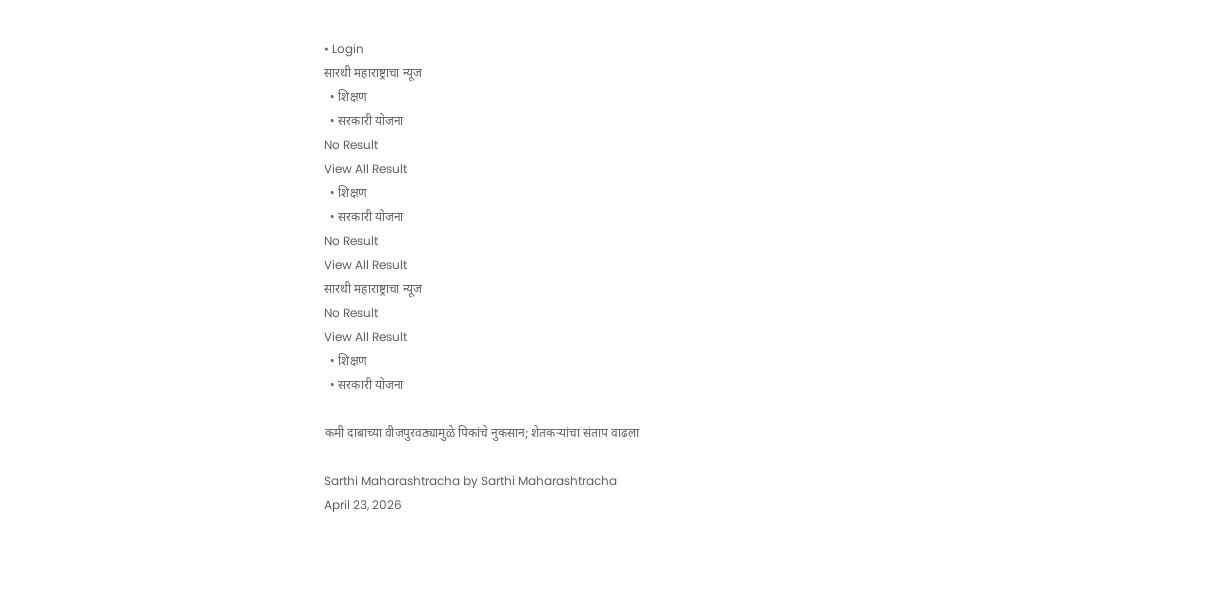• Login
सारथी महाराष्ट्राचा न्यूज
  • शिक्षण
  • सरकारी योजना
No Result
View All Result
  • शिक्षण
  • सरकारी योजना
No Result
View All Result
सारथी महाराष्ट्राचा न्यूज
No Result
View All Result
  • शिक्षण
  • सरकारी योजना

कमी दाबाच्या वीजपुरवठ्यामुळे पिकांचे नुकसान; शेतकऱ्यांचा संताप वाढला

Sarthi Maharashtracha by Sarthi Maharashtracha
April 23, 2026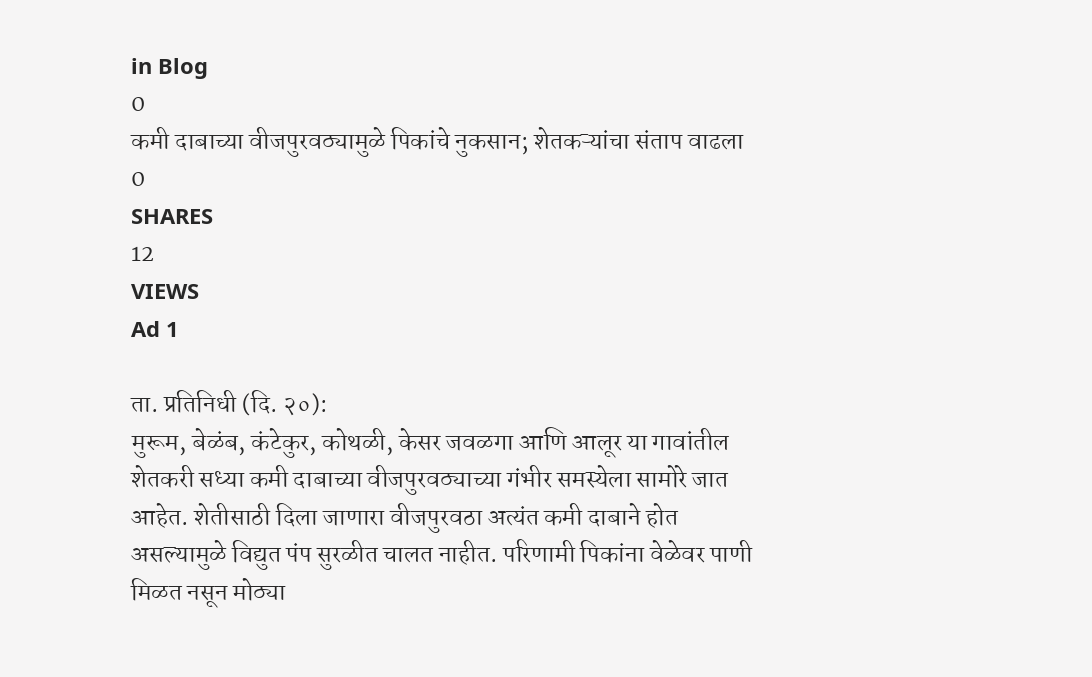in Blog
0
कमी दाबाच्या वीजपुरवठ्यामुळे पिकांचे नुकसान; शेतकऱ्यांचा संताप वाढला
0
SHARES
12
VIEWS
Ad 1

ता. प्रतिनिधी (दि. २०):
मुरूम, बेळंब, कंटेकुर, कोथळी, केसर जवळगा आणि आलूर या गावांतील शेतकरी सध्या कमी दाबाच्या वीजपुरवठ्याच्या गंभीर समस्येला सामोरे जात आहेत. शेतीसाठी दिला जाणारा वीजपुरवठा अत्यंत कमी दाबाने होत असल्यामुळे विद्युत पंप सुरळीत चालत नाहीत. परिणामी पिकांना वेळेवर पाणी मिळत नसून मोठ्या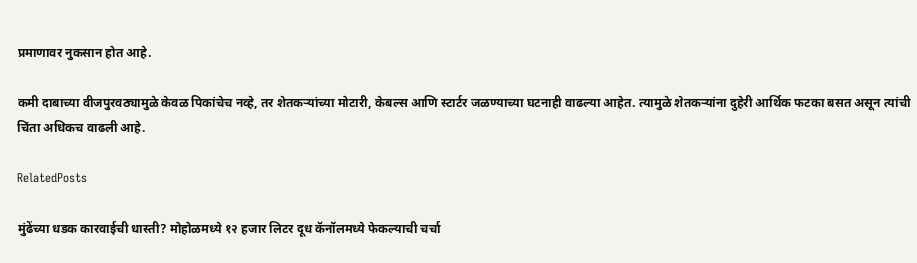प्रमाणावर नुकसान होत आहे.

कमी दाबाच्या वीजपुरवठ्यामुळे केवळ पिकांचेच नव्हे, तर शेतकऱ्यांच्या मोटारी, केबल्स आणि स्टार्टर जळण्याच्या घटनाही वाढल्या आहेत. त्यामुळे शेतकऱ्यांना दुहेरी आर्थिक फटका बसत असून त्यांची चिंता अधिकच वाढली आहे.

RelatedPosts

मुंढेंच्या धडक कारवाईची धास्ती? मोहोळमध्ये १२ हजार लिटर दूध कॅनॉलमध्ये फेकल्याची चर्चा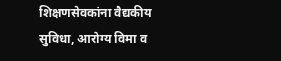शिक्षणसेवकांना वैद्यकीय सुविधा, आरोग्य विमा व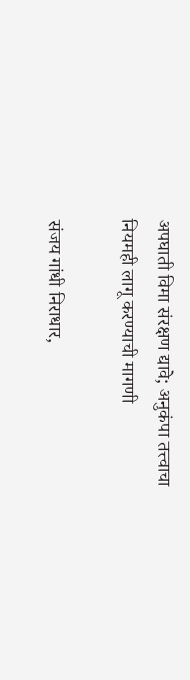अपघाती विमा संरक्षण द्यावे; अनुकंपा तत्त्वाचा नियमही लागू करण्याची मागणी

संजय गांधी निराधार,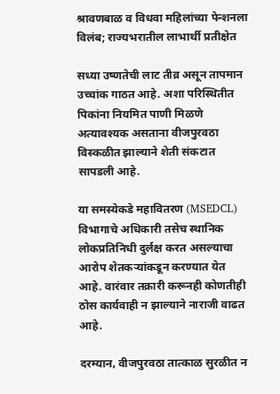श्रावणबाळ व विधवा महिलांच्या पेन्शनला विलंब; राज्यभरातील लाभार्थी प्रतीक्षेत

सध्या उष्णतेची लाट तीव्र असून तापमान उच्चांक गाठत आहे. अशा परिस्थितीत पिकांना नियमित पाणी मिळणे अत्यावश्यक असताना वीजपुरवठा विस्कळीत झाल्याने शेती संकटात सापडली आहे.

या समस्येकडे महावितरण (MSEDCL) विभागाचे अधिकारी तसेच स्थानिक लोकप्रतिनिधी दुर्लक्ष करत असल्याचा आरोप शेतकऱ्यांकडून करण्यात येत आहे. वारंवार तक्रारी करूनही कोणतीही ठोस कार्यवाही न झाल्याने नाराजी वाढत आहे.

दरम्यान, वीजपुरवठा तात्काळ सुरळीत न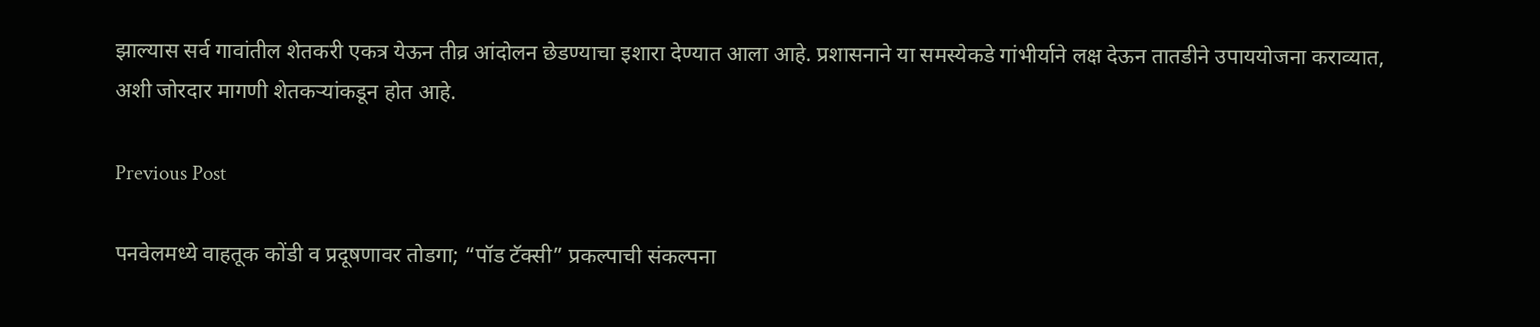झाल्यास सर्व गावांतील शेतकरी एकत्र येऊन तीव्र आंदोलन छेडण्याचा इशारा देण्यात आला आहे. प्रशासनाने या समस्येकडे गांभीर्याने लक्ष देऊन तातडीने उपाययोजना कराव्यात, अशी जोरदार मागणी शेतकऱ्यांकडून होत आहे.

Previous Post

पनवेलमध्ये वाहतूक कोंडी व प्रदूषणावर तोडगा; “पॉड टॅक्सी” प्रकल्पाची संकल्पना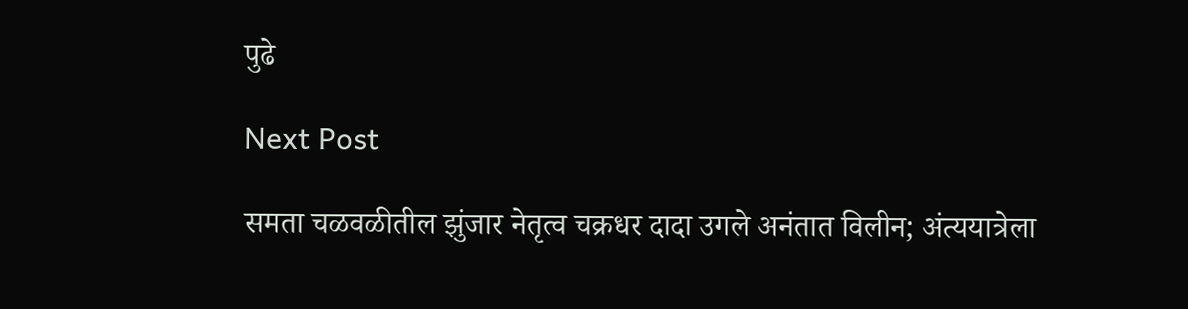पुढे

Next Post

समता चळवळीतील झुंजार नेतृत्व चक्रधर दादा उगले अनंतात विलीन; अंत्ययात्रेला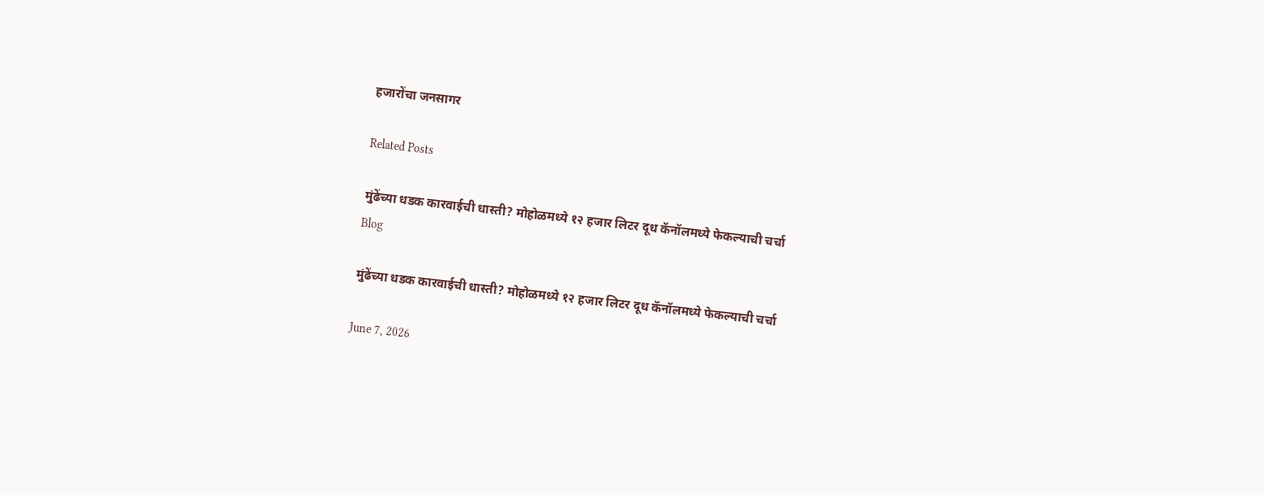हजारोंचा जनसागर

Related Posts

मुंढेंच्या धडक कारवाईची धास्ती? मोहोळमध्ये १२ हजार लिटर दूध कॅनॉलमध्ये फेकल्याची चर्चा
Blog

मुंढेंच्या धडक कारवाईची धास्ती? मोहोळमध्ये १२ हजार लिटर दूध कॅनॉलमध्ये फेकल्याची चर्चा

June 7, 2026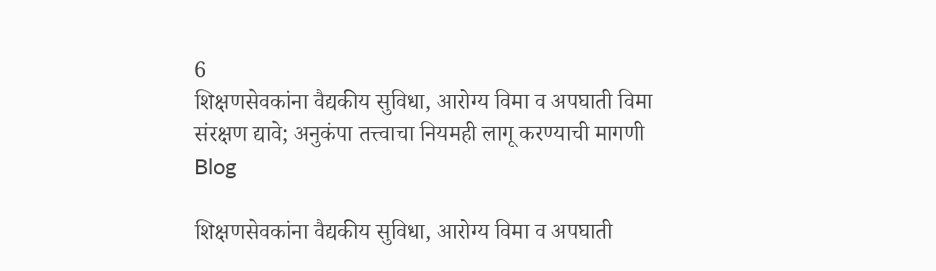6
शिक्षणसेवकांना वैद्यकीय सुविधा, आरोग्य विमा व अपघाती विमा संरक्षण द्यावे; अनुकंपा तत्त्वाचा नियमही लागू करण्याची मागणी
Blog

शिक्षणसेवकांना वैद्यकीय सुविधा, आरोग्य विमा व अपघाती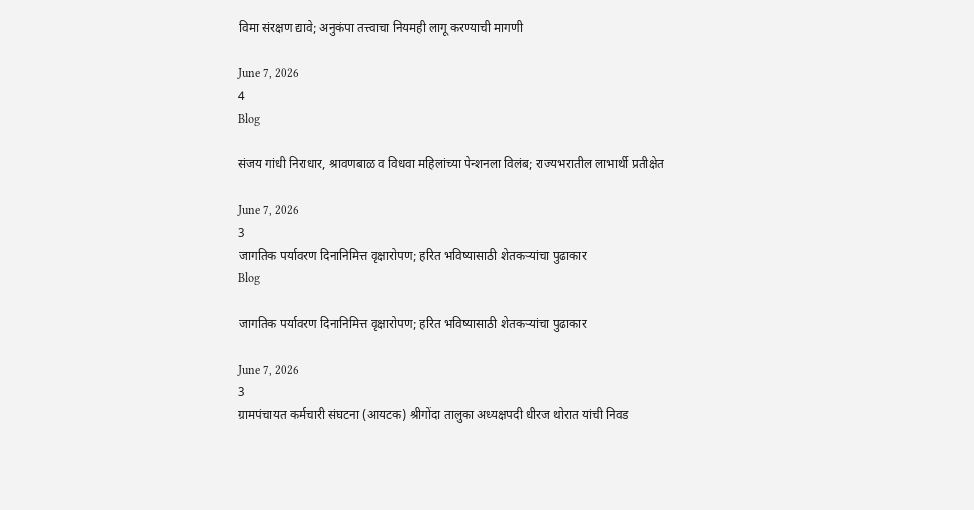विमा संरक्षण द्यावे; अनुकंपा तत्त्वाचा नियमही लागू करण्याची मागणी

June 7, 2026
4
Blog

संजय गांधी निराधार, श्रावणबाळ व विधवा महिलांच्या पेन्शनला विलंब; राज्यभरातील लाभार्थी प्रतीक्षेत

June 7, 2026
3
जागतिक पर्यावरण दिनानिमित्त वृक्षारोपण; हरित भविष्यासाठी शेतकऱ्यांचा पुढाकार
Blog

जागतिक पर्यावरण दिनानिमित्त वृक्षारोपण; हरित भविष्यासाठी शेतकऱ्यांचा पुढाकार

June 7, 2026
3
ग्रामपंचायत कर्मचारी संघटना (आयटक) श्रीगोंदा तालुका अध्यक्षपदी धीरज थोरात यांची निवड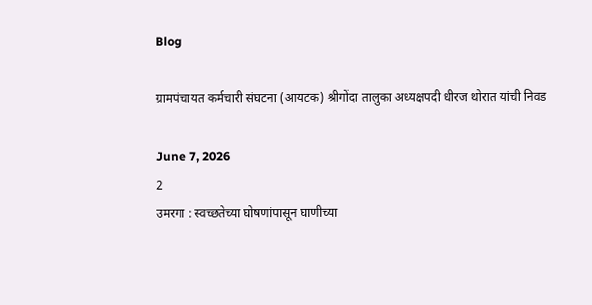Blog

ग्रामपंचायत कर्मचारी संघटना (आयटक) श्रीगोंदा तालुका अध्यक्षपदी धीरज थोरात यांची निवड

June 7, 2026
2
उमरगा : स्वच्छतेच्या घोषणांपासून घाणीच्या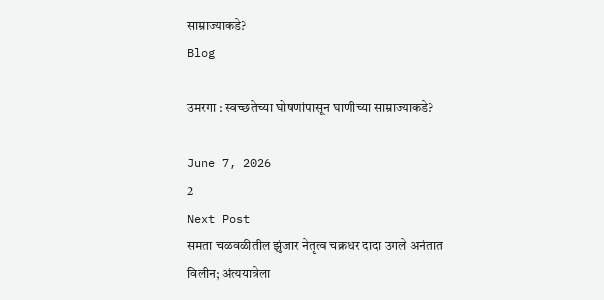साम्राज्याकडे?
Blog

उमरगा : स्वच्छतेच्या घोषणांपासून घाणीच्या साम्राज्याकडे?

June 7, 2026
2
Next Post
समता चळवळीतील झुंजार नेतृत्व चक्रधर दादा उगले अनंतात विलीन; अंत्ययात्रेला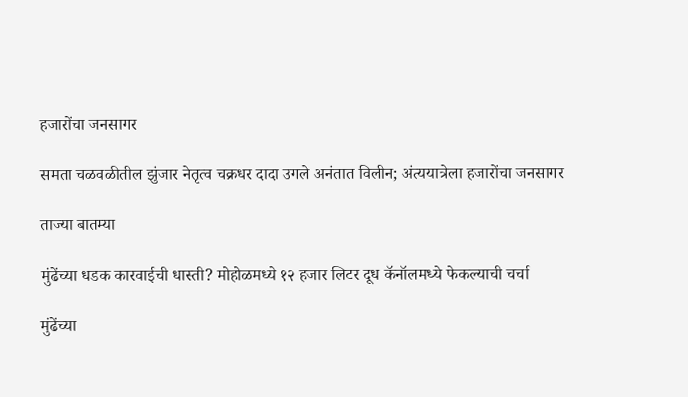हजारोंचा जनसागर

समता चळवळीतील झुंजार नेतृत्व चक्रधर दादा उगले अनंतात विलीन; अंत्ययात्रेला हजारोंचा जनसागर

ताज्या बातम्या

मुंढेंच्या धडक कारवाईची धास्ती? मोहोळमध्ये १२ हजार लिटर दूध कॅनॉलमध्ये फेकल्याची चर्चा

मुंढेंच्या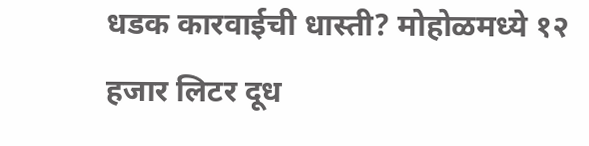धडक कारवाईची धास्ती? मोहोळमध्ये १२ हजार लिटर दूध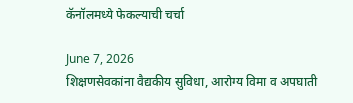कॅनॉलमध्ये फेकल्याची चर्चा

June 7, 2026
शिक्षणसेवकांना वैद्यकीय सुविधा, आरोग्य विमा व अपघाती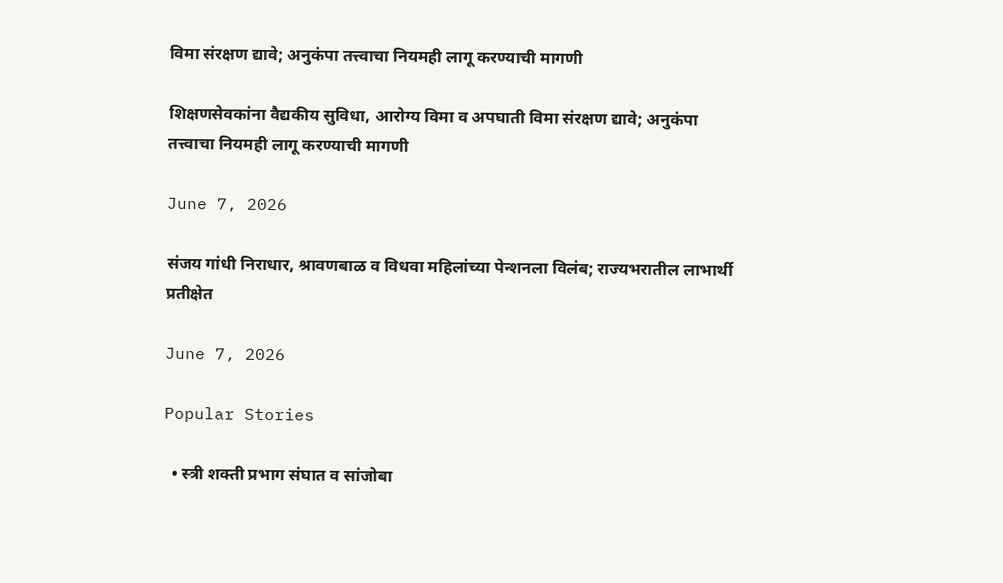विमा संरक्षण द्यावे; अनुकंपा तत्त्वाचा नियमही लागू करण्याची मागणी

शिक्षणसेवकांना वैद्यकीय सुविधा, आरोग्य विमा व अपघाती विमा संरक्षण द्यावे; अनुकंपा तत्त्वाचा नियमही लागू करण्याची मागणी

June 7, 2026

संजय गांधी निराधार, श्रावणबाळ व विधवा महिलांच्या पेन्शनला विलंब; राज्यभरातील लाभार्थी प्रतीक्षेत

June 7, 2026

Popular Stories

  • स्त्री शक्ती प्रभाग संघात व सांजोबा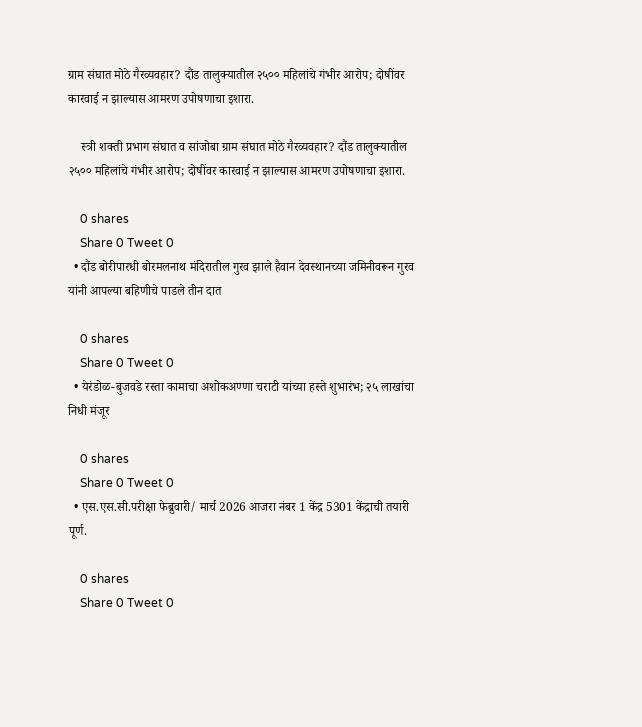ग्राम संघात मोठे गैरव्यवहार? दौंड तालुक्यातील २५०० महिलांचे गंभीर आरोप; दोषींवर कारवाई न झाल्यास आमरण उपोषणाचा इशारा.

    स्त्री शक्ती प्रभाग संघात व सांजोबा ग्राम संघात मोठे गैरव्यवहार? दौंड तालुक्यातील २५०० महिलांचे गंभीर आरोप; दोषींवर कारवाई न झाल्यास आमरण उपोषणाचा इशारा.

    0 shares
    Share 0 Tweet 0
  • दौंड बोरीपारधी बोरमलनाथ मंदिरातील गुरव झाले हैवान देवस्थानच्या जमिनीवरून गुरव यांनी आपल्या बहिणीचे पाडले तीन दात

    0 shares
    Share 0 Tweet 0
  • येरंडोळ-बुजवडे रस्ता कामाचा अशोकअण्णा चराटी यांच्या हस्ते शुभारंभ; २५ लाखांचा निधी मंजूर

    0 shares
    Share 0 Tweet 0
  • एस.एस.सी.परीक्षा फेब्रुवारी/ मार्च 2026 आजरा नंबर 1 केंद्र 5301 केंद्राची तयारी पूर्ण.

    0 shares
    Share 0 Tweet 0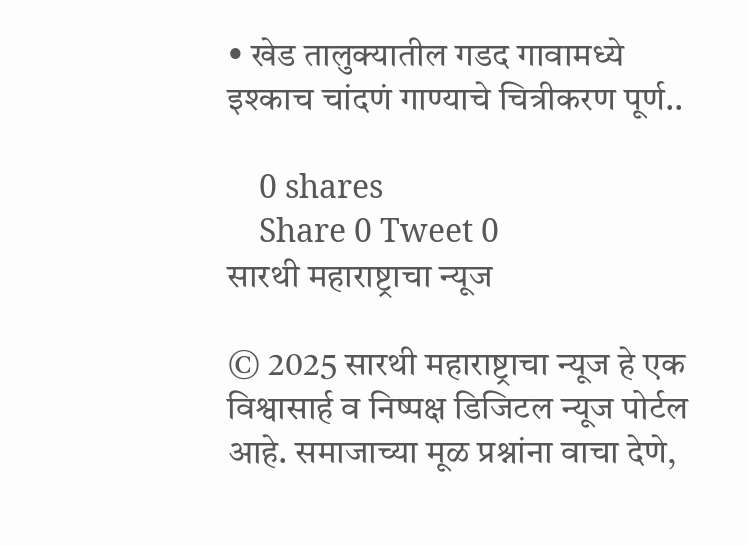• खेड तालुक्यातील गडद गावामध्ये इश्काच चांदणं गाण्याचे चित्रीकरण पूर्ण..

    0 shares
    Share 0 Tweet 0
सारथी महाराष्ट्राचा न्यूज

© 2025 सारथी महाराष्ट्राचा न्यूज हे एक विश्वासार्ह व निष्पक्ष डिजिटल न्यूज पोर्टल आहे. समाजाच्या मूळ प्रश्नांना वाचा देणे,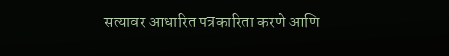सत्यावर आधारित पत्रकारिता करणे आणि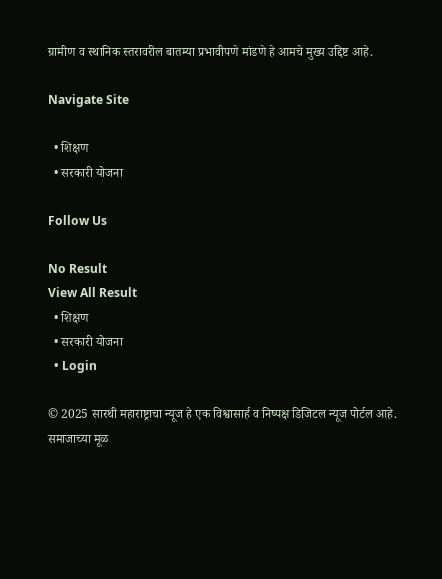ग्रामीण व स्थानिक स्तरावरील बातम्या प्रभावीपणे मांडणे हे आमचे मुख्य उद्दिष्ट आहे.

Navigate Site

  • शिक्षण
  • सरकारी योजना

Follow Us

No Result
View All Result
  • शिक्षण
  • सरकारी योजना
  • Login

© 2025 सारथी महाराष्ट्राचा न्यूज हे एक विश्वासार्ह व निष्पक्ष डिजिटल न्यूज पोर्टल आहे. समाजाच्या मूळ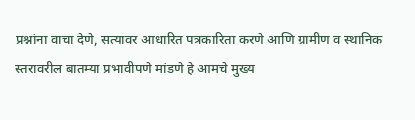प्रश्नांना वाचा देणे, सत्यावर आधारित पत्रकारिता करणे आणि ग्रामीण व स्थानिक स्तरावरील बातम्या प्रभावीपणे मांडणे हे आमचे मुख्य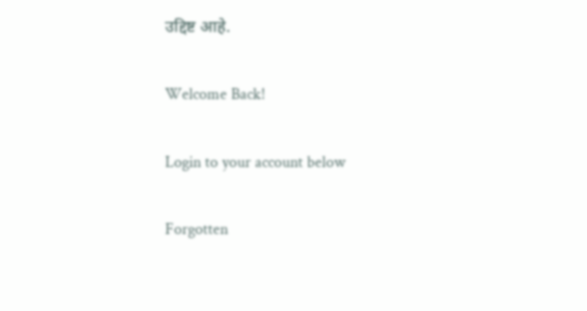उद्दिष्ट आहे.

Welcome Back!

Login to your account below

Forgotten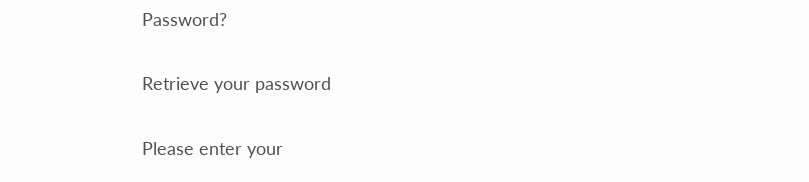Password?

Retrieve your password

Please enter your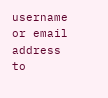username or email address to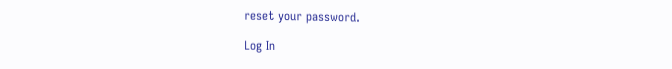reset your password.

Log In